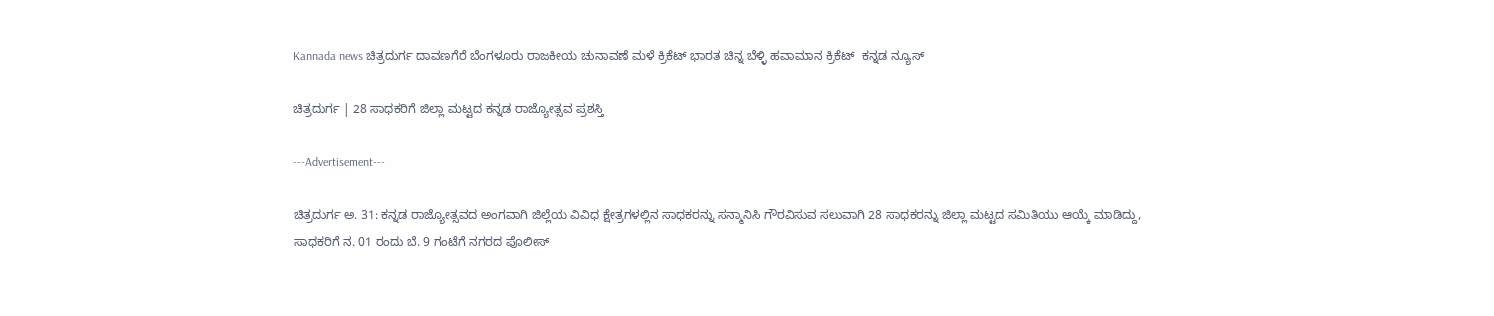Kannada news ಚಿತ್ರದುರ್ಗ ದಾವಣಗೆರೆ ಬೆಂಗಳೂರು ರಾಜಕೀಯ ಚುನಾವಣೆ ಮಳೆ ಕ್ರಿಕೆಟ್ ಭಾರತ ಚಿನ್ನ ಬೆಳ್ಳಿ ಹವಾಮಾನ ಕ್ರಿಕೆಟ್  ಕನ್ನಡ ನ್ಯೂಸ್

ಚಿತ್ರದುರ್ಗ | 28 ಸಾಧಕರಿಗೆ ಜಿಲ್ಲಾ‌ ಮಟ್ಟದ ಕನ್ನಡ ರಾಜ್ಯೋತ್ಸವ ಪ್ರಶಸ್ತಿ

---Advertisement---

ಚಿತ್ರದುರ್ಗ ಅ. 31: ಕನ್ನಡ ರಾಜ್ಯೋತ್ಸವದ ಅಂಗವಾಗಿ ಜಿಲ್ಲೆಯ ವಿವಿಧ ಕ್ಷೇತ್ರಗಳಲ್ಲಿನ ಸಾಧಕರನ್ನು ಸನ್ಮಾನಿಸಿ ಗೌರವಿಸುವ ಸಲುವಾಗಿ 28 ಸಾಧಕರನ್ನು ಜಿಲ್ಲಾ‌ ಮಟ್ಟದ ಸಮಿತಿಯು ಆಯ್ಕೆ ಮಾಡಿದ್ದು, ಸಾಧಕರಿಗೆ ನ. 01 ರಂದು ಬೆ. 9 ಗಂಟೆಗೆ ನಗರದ ಪೊಲೀಸ್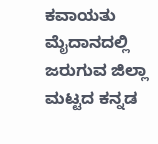ಕವಾಯತು ಮೈದಾನದಲ್ಲಿ ಜರುಗುವ ಜಿಲ್ಲಾ ಮಟ್ಟದ ಕನ್ನಡ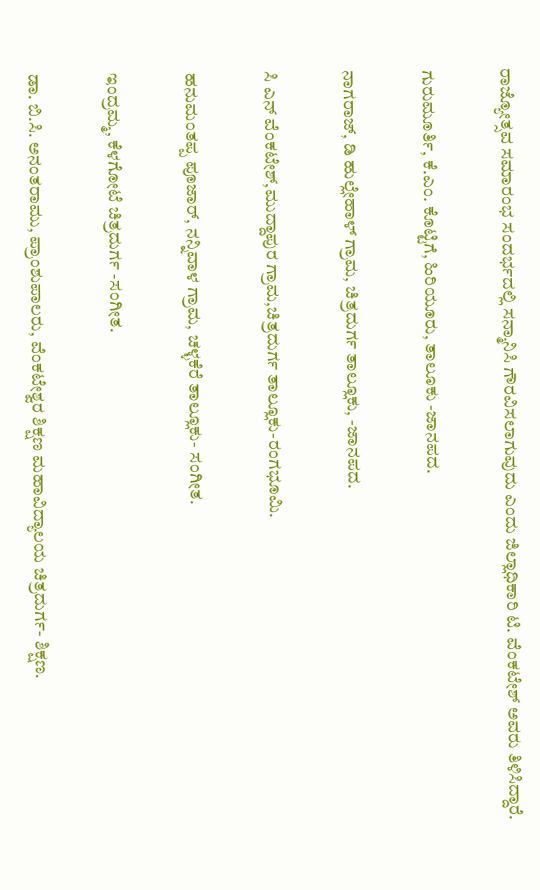ರಾಜ್ಯೋತ್ಸವ ಸಮಾರಂಭ ಸಂದರ್ಭದಲ್ಲಿ ಸನ್ಮಾನಿಸಿ ಗೌರವಿಸಲಾಗುವುದು ಎಂದು ಜಿಲ್ಲಾಧಿಕಾರಿ ಟಿ. ವೆಂಕಟೇಶ್ ಅವರು ತಿಳಿಸಿದ್ದಾರೆ.

ಗುರುಮೂರ್ತಿ, ಕೆ.ಎಂ. ಕೊಟ್ಟಿಗೆ, ಹಿರಿಯೂರು, ತಾಲೂಕು -ಜಾನಪದ.

ನಾಗರಾಜ್, ಡಿ ಹುಲ್ಲೇಹಾಳ್ ಗ್ರಾಮ, ಚಿತ್ರದುರ್ಗ ತಾಲ್ಲೂಕು, -ಜಾನಪದ.

ಸಿ ಎನ್ ವೆಂಕಟೇಶ್,ಮುದ್ದಾಪುರ ಗ್ರಾಮ,ಚಿತ್ರದುರ್ಗ ತಾಲ್ಲೂಕು-ರಂಗಭೂಮಿ.

ಹನುಮಂತಪ್ಪ ಪೂಜಾರ್, ನನ್ನಿವಾಳ ಗ್ರಾಮ, ಚಳ್ಳಕೆರೆ ತಾಲ್ಲೂಕು- ಸಂಗೀತ.

ಇಂದ್ರಮ್ಮ, ಕೆಳಗೋಟೆ ಚಿತ್ರದುರ್ಗ -ಸಂಗೀತ.

ಡಾ. ಬಿ.ಸಿ. ಅನಂತರಾಮು, ಪ್ರಾಂಶುಪಾಲರು, ವೆಂಕಟೇಶ್ವರ ಶಿಕ್ಷಣ ಮಹಾವಿದ್ಯಾಲಯ ಚಿತ್ರದುರ್ಗ- ಶಿಕ್ಷಣ.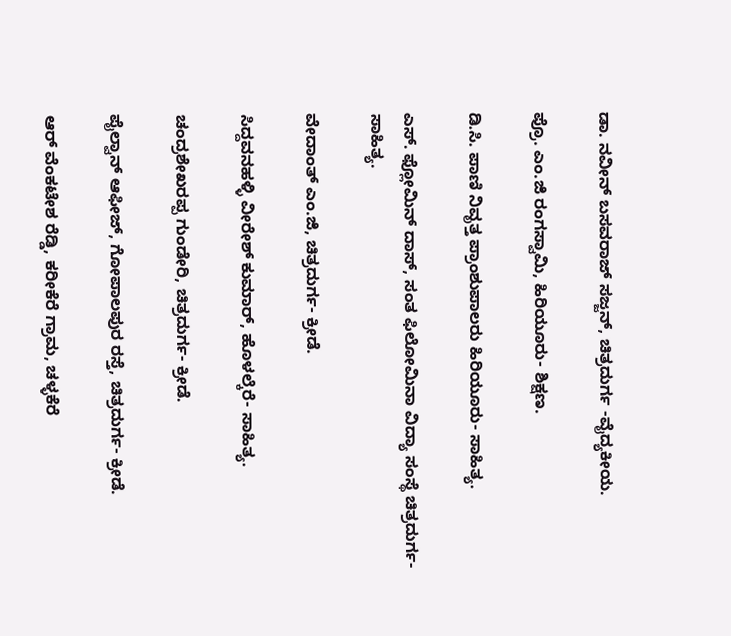ಡಾ. ನವೀನ್ ಬಸವರಾಜ್ ಸಜ್ಜನ್, ಚಿತ್ರದುರ್ಗ -ವೈದ್ಯಕೀಯ.

ಪ್ರೊ. ಎಂ.ಜಿ ರಂಗಸ್ವಾಮಿ, ಹಿರಿಯೂರು- ಶಿಕ್ಷಣ.

ಡಿ.ಸಿ. ಪಾಣಿ ನಿವೃತ್ತ ಪ್ರಾಂಶುಪಾಲರು ಹಿರಿಯೂರು- ಸಾಹಿತ್ಯ.

ಎಸ್. ಫ್ಲೋಮಿನ್ ದಾಸ್, ಸಂತ ಫಿಲೋಮಿನಾ ವಿದ್ಯಾ ಸಂಸ್ಥೆ ಚಿತ್ರದುರ್ಗ-ಸಾಹಿತ್ಯ.

ವೇದಾಂತ್ ಎಂ.ಜಿ, ಚಿತ್ರದುರ್ಗ- ಕ್ರೀಡೆ.

ಸಿದ್ದವನಹಳ್ಳಿ ವೀರೇಶ್ ಕುಮಾರ್, ಹೊಳಲ್ಕೆರೆ- ಸಾಹಿತ್ಯ.

ಚಂದ್ರಶೇಖರಪ್ಪ ಗುಂಡೇರಿ, ಚಿತ್ರದುರ್ಗ- ಕ್ರೀಡೆ.

ಪೈಲ್ವಾನ್ ಆಫೀಜ್, ಗೋಪಾಲಪುರ ರಸ್ತೆ, ಚಿತ್ರದುರ್ಗ- ಕ್ರೀಡೆ.

ಆರ್ ವೆಂಕಟೇಶ ರೆಡ್ಡಿ, ಕರೀಕೆರೆ ಗ್ರಾಮ, ಚಳ್ಳಕೆರೆ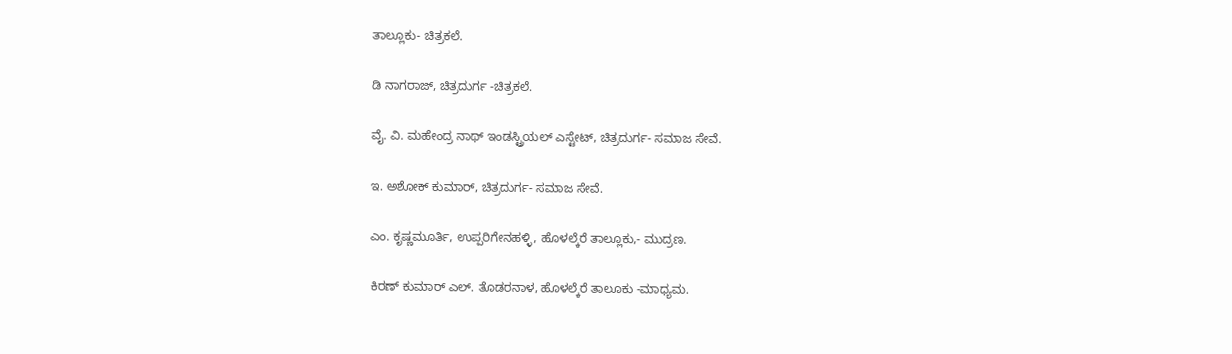ತಾಲ್ಲೂಕು- ಚಿತ್ರಕಲೆ.

ಡಿ ನಾಗರಾಜ್, ಚಿತ್ರದುರ್ಗ -ಚಿತ್ರಕಲೆ.

ವೈ. ವಿ. ಮಹೇಂದ್ರ ನಾಥ್ ಇಂಡಸ್ಟ್ರಿಯಲ್ ಎಸ್ಟೇಟ್, ಚಿತ್ರದುರ್ಗ- ಸಮಾಜ ಸೇವೆ.

ಇ. ಅಶೋಕ್ ಕುಮಾರ್, ಚಿತ್ರದುರ್ಗ- ಸಮಾಜ ಸೇವೆ.

ಎಂ. ಕೃಷ್ಣಮೂರ್ತಿ, ಉಪ್ಪರಿಗೇನಹಳ್ಳಿ, ಹೊಳಲ್ಕೆರೆ ತಾಲ್ಲೂಕು,- ಮುದ್ರಣ.

ಕಿರಣ್ ಕುಮಾರ್ ಎಲ್. ತೊಡರನಾಳ, ಹೊಳಲ್ಕೆರೆ ತಾಲೂಕು -ಮಾಧ್ಯಮ.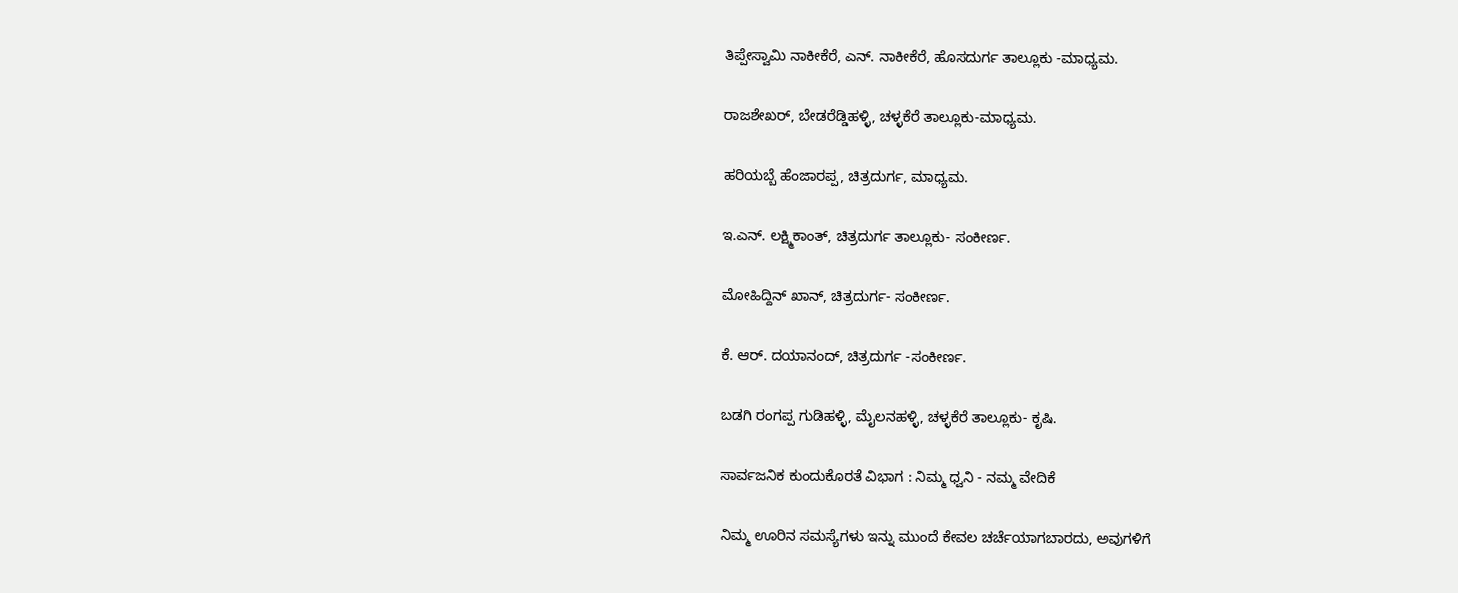ತಿಪ್ಪೇಸ್ವಾಮಿ ನಾಕೀಕೆರೆ, ಎನ್. ನಾಕೀಕೆರೆ, ಹೊಸದುರ್ಗ ತಾಲ್ಲೂಕು -ಮಾಧ್ಯಮ.

ರಾಜಶೇಖರ್, ಬೇಡರೆಡ್ಡಿಹಳ್ಳಿ, ಚಳ್ಳಕೆರೆ ತಾಲ್ಲೂಕು-ಮಾಧ್ಯಮ.

ಹರಿಯಬ್ಬೆ ಹೆಂಜಾರಪ್ಪ, ಚಿತ್ರದುರ್ಗ, ಮಾಧ್ಯಮ.

ಇ.ಎನ್. ಲಕ್ಷ್ಮಿಕಾಂತ್, ಚಿತ್ರದುರ್ಗ ತಾಲ್ಲೂಕು- ಸಂಕೀರ್ಣ.

ಮೋಹಿದ್ದಿನ್ ಖಾನ್, ಚಿತ್ರದುರ್ಗ- ಸಂಕೀರ್ಣ.

ಕೆ. ಆರ್. ದಯಾನಂದ್, ಚಿತ್ರದುರ್ಗ -ಸಂಕೀರ್ಣ.

ಬಡಗಿ ರಂಗಪ್ಪ ಗುಡಿಹಳ್ಳಿ, ಮೈಲನಹಳ್ಳಿ, ಚಳ್ಳಕೆರೆ ತಾಲ್ಲೂಕು- ಕೃಷಿ.

ಸಾರ್ವಜನಿಕ ಕುಂದುಕೊರತೆ ವಿಭಾಗ : ನಿಮ್ಮ ಧ್ವನಿ - ನಮ್ಮ ವೇದಿಕೆ

ನಿಮ್ಮ ಊರಿನ ಸಮಸ್ಯೆಗಳು ಇನ್ನು ಮುಂದೆ ಕೇವಲ ಚರ್ಚೆಯಾಗಬಾರದು, ಅವುಗಳಿಗೆ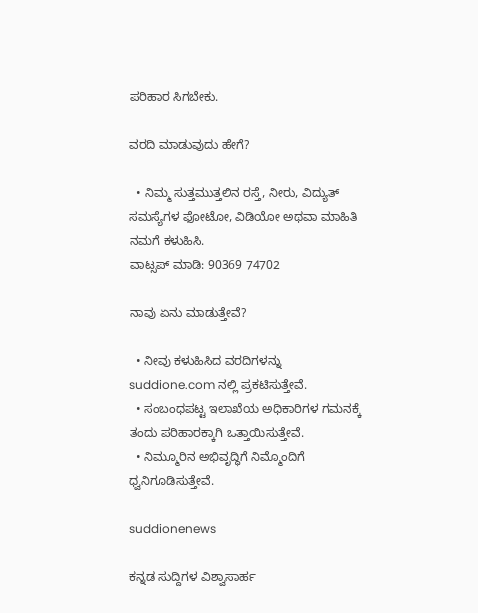ಪರಿಹಾರ ಸಿಗಬೇಕು.

ವರದಿ ಮಾಡುವುದು ಹೇಗೆ?

  • ನಿಮ್ಮ ಸುತ್ತಮುತ್ತಲಿನ ರಸ್ತೆ, ನೀರು, ವಿದ್ಯುತ್ ಸಮಸ್ಯೆಗಳ ಫೋಟೋ, ವಿಡಿಯೋ ಅಥವಾ ಮಾಹಿತಿ ನಮಗೆ ಕಳುಹಿಸಿ.
ವಾಟ್ಸಪ್ ಮಾಡಿ: 90369 74702

ನಾವು ಏನು ಮಾಡುತ್ತೇವೆ?

  • ನೀವು ಕಳುಹಿಸಿದ ವರದಿಗಳನ್ನು suddione.com ನಲ್ಲಿ ಪ್ರಕಟಿಸುತ್ತೇವೆ.
  • ಸಂಬಂಧಪಟ್ಟ ಇಲಾಖೆಯ ಅಧಿಕಾರಿಗಳ ಗಮನಕ್ಕೆ ತಂದು ಪರಿಹಾರಕ್ಕಾಗಿ ಒತ್ತಾಯಿಸುತ್ತೇವೆ.
  • ನಿಮ್ಮೂರಿನ ಅಭಿವೃದ್ಧಿಗೆ ನಿಮ್ಮೊಂದಿಗೆ ಧ್ವನಿಗೂಡಿಸುತ್ತೇವೆ.

suddionenews

ಕನ್ನಡ ಸುದ್ದಿಗಳ ವಿಶ್ವಾಸಾರ್ಹ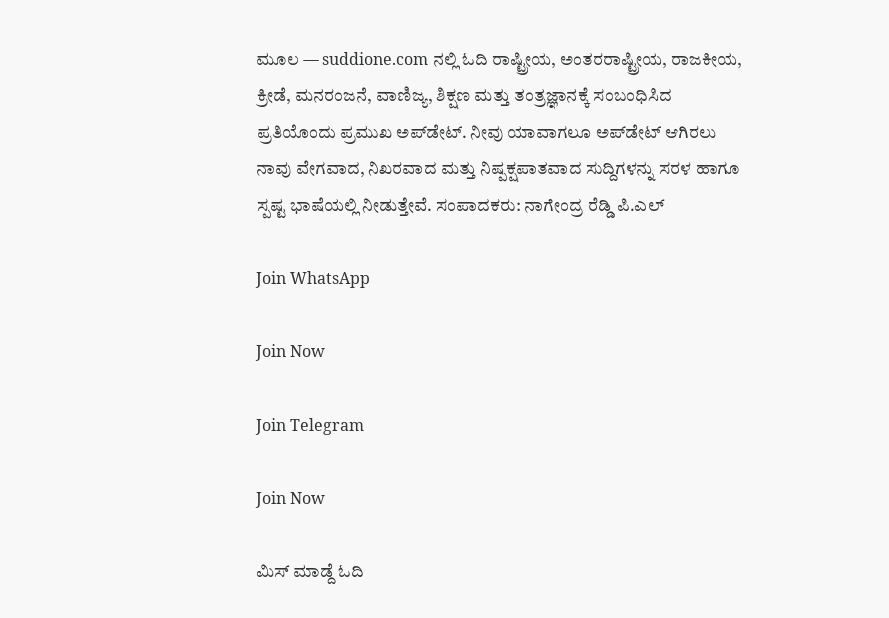ಮೂಲ — suddione.com ನಲ್ಲಿ ಓದಿ ರಾಷ್ಟ್ರೀಯ, ಅಂತರರಾಷ್ಟ್ರೀಯ, ರಾಜಕೀಯ, ಕ್ರೀಡೆ, ಮನರಂಜನೆ, ವಾಣಿಜ್ಯ, ಶಿಕ್ಷಣ ಮತ್ತು ತಂತ್ರಜ್ಞಾನಕ್ಕೆ ಸಂಬಂಧಿಸಿದ ಪ್ರತಿಯೊಂದು ಪ್ರಮುಖ ಅಪ್‌ಡೇಟ್. ನೀವು ಯಾವಾಗಲೂ ಅಪ್‌ಡೇಟ್ ಆಗಿರಲು ನಾವು ವೇಗವಾದ, ನಿಖರವಾದ ಮತ್ತು ನಿಷ್ಪಕ್ಷಪಾತವಾದ ಸುದ್ದಿಗಳನ್ನು ಸರಳ ಹಾಗೂ ಸ್ಪಷ್ಟ ಭಾಷೆಯಲ್ಲಿ ನೀಡುತ್ತೇವೆ. ಸಂಪಾದಕರು: ನಾಗೇಂದ್ರ ರೆಡ್ಡಿ ಪಿ.ಎಲ್

Join WhatsApp

Join Now

Join Telegram

Join Now

ಮಿಸ್ ಮಾಡ್ದೆ ಓದಿ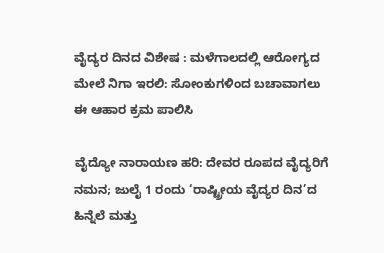ವೈದ್ಯರ ದಿನದ ವಿಶೇಷ : ಮಳೆಗಾಲದಲ್ಲಿ ಆರೋಗ್ಯದ ಮೇಲೆ ನಿಗಾ ಇರಲಿ: ಸೋಂಕುಗಳಿಂದ ಬಚಾವಾಗಲು ಈ ಆಹಾರ ಕ್ರಮ ಪಾಲಿಸಿ

ವೈದ್ಯೋ ನಾರಾಯಣ ಹರಿ: ದೇವರ ರೂಪದ ವೈದ್ಯರಿಗೆ ನಮನ; ಜುಲೈ 1 ರಂದು ‘ರಾಷ್ಟ್ರೀಯ ವೈದ್ಯರ ದಿನ’ದ ಹಿನ್ನೆಲೆ ಮತ್ತು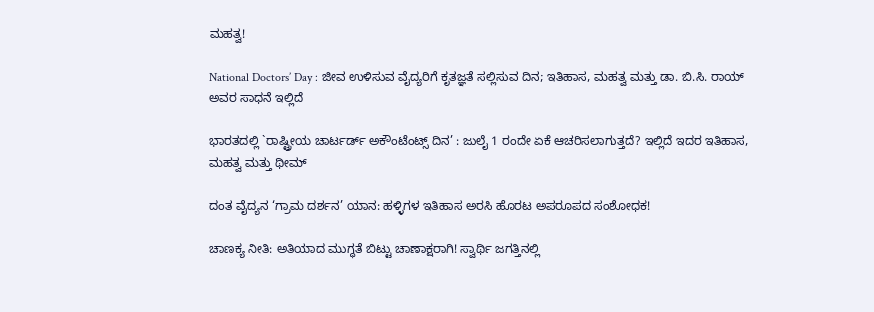ಮಹತ್ವ!

National Doctors’ Day : ಜೀವ ಉಳಿಸುವ ವೈದ್ಯರಿಗೆ ಕೃತಜ್ಞತೆ ಸಲ್ಲಿಸುವ ದಿನ; ಇತಿಹಾಸ, ಮಹತ್ವ ಮತ್ತು ಡಾ. ಬಿ.ಸಿ. ರಾಯ್ ಅವರ ಸಾಧನೆ ಇಲ್ಲಿದೆ

ಭಾರತದಲ್ಲಿ `ರಾಷ್ಟ್ರೀಯ ಚಾರ್ಟರ್ಡ್ ಅಕೌಂಟೆಂಟ್ಸ್ ದಿನ’ : ಜುಲೈ 1 ರಂದೇ ಏಕೆ ಆಚರಿಸಲಾಗುತ್ತದೆ? ಇಲ್ಲಿದೆ ಇದರ ಇತಿಹಾಸ, ಮಹತ್ವ ಮತ್ತು ಥೀಮ್

ದಂತ ವೈದ್ಯನ ‘ಗ್ರಾಮ ದರ್ಶನ’ ಯಾನ: ಹಳ್ಳಿಗಳ ಇತಿಹಾಸ ಅರಸಿ ಹೊರಟ ಅಪರೂಪದ ಸಂಶೋಧಕ!

ಚಾಣಕ್ಯ ನೀತಿ: ಅತಿಯಾದ ಮುಗ್ಧತೆ ಬಿಟ್ಟು ಚಾಣಾಕ್ಷರಾಗಿ! ಸ್ವಾರ್ಥಿ ಜಗತ್ತಿನಲ್ಲಿ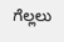ಗೆಲ್ಲಲು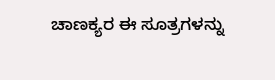ಚಾಣಕ್ಯರ ಈ ಸೂತ್ರಗಳನ್ನು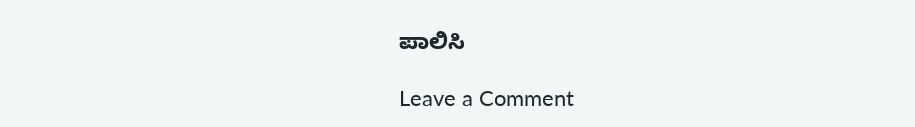ಪಾಲಿಸಿ

Leave a Comment